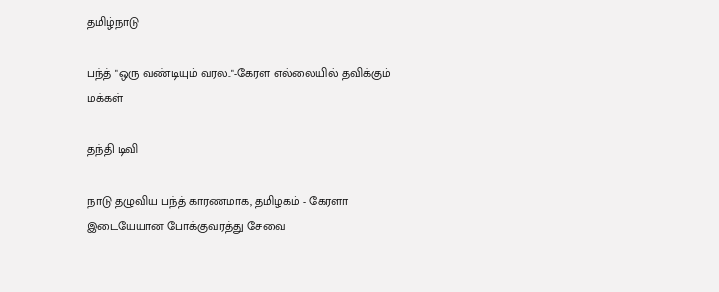தமிழ்நாடு

பந்த் "ஒரு வண்டியும் வரல.."-கேரள எல்லையில் தவிக்கும் மக்கள்

தந்தி டிவி

நாடு தழுவிய பந்த் காரணமாக, தமிழகம் - கேரளா இடையேயான போக்குவரத்து சேவை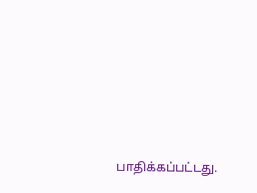பாதிக்கப்பட்டது.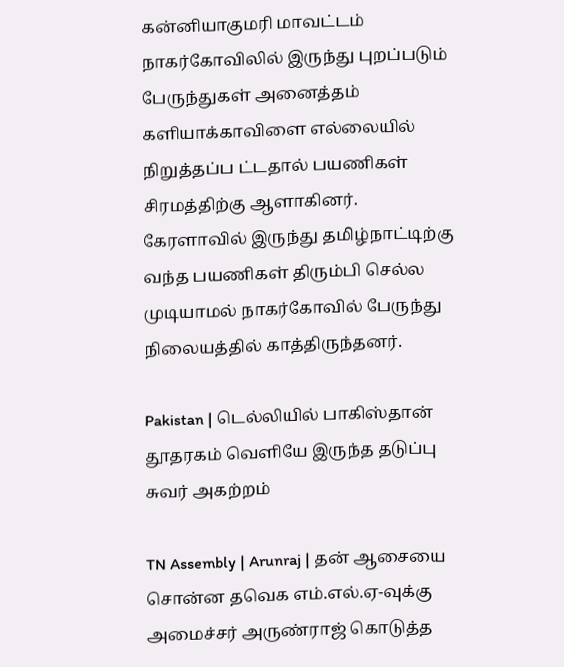கன்னியாகுமரி மாவட்டம் நாகர்கோவிலில் இருந்து புறப்படும் பேருந்துகள் அனைத்தம் களியாக்காவிளை எல்லையில் நிறுத்தப்ப ட்டதால் பயணிகள் சிரமத்திற்கு ஆளாகினர். கேரளாவில் இருந்து தமிழ்நாட்டிற்கு வந்த பயணிகள் திரும்பி செல்ல முடியாமல் நாகர்கோவில் பேருந்து நிலையத்தில் காத்திருந்தனர்.

Pakistan | டெல்லியில் பாகிஸ்தான் தூதரகம் வெளியே இருந்த தடுப்பு சுவர் அகற்றம்

TN Assembly | Arunraj | தன் ஆசையை சொன்ன தவெக எம்.எல்.ஏ-வுக்கு அமைச்சர் அருண்ராஜ் கொடுத்த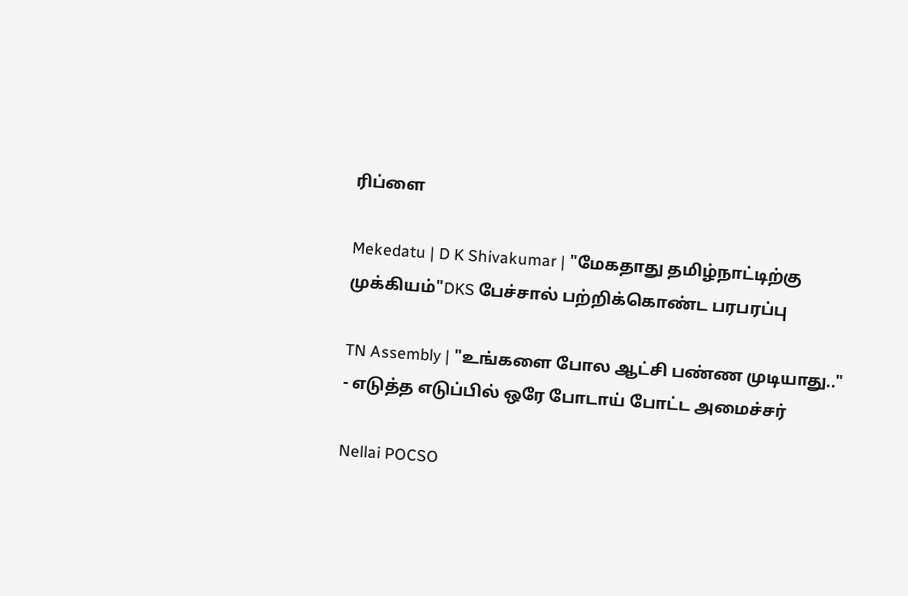ரிப்ளை

Mekedatu | D K Shivakumar | "மேகதாது தமிழ்நாட்டிற்கு முக்கியம்"DKS பேச்சால் பற்றிக்கொண்ட பரபரப்பு

TN Assembly | "உங்களை போல ஆட்சி பண்ண முடியாது.." - எடுத்த எடுப்பில் ஒரே போடாய் போட்ட அமைச்சர்

Nellai POCSO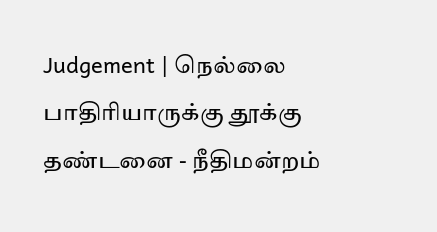Judgement | நெல்லை பாதிரியாருக்கு தூக்கு தண்டனை - நீதிமன்றம்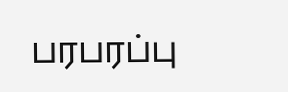பரபரப்பு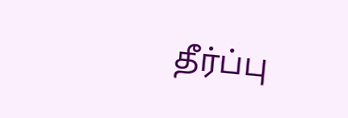தீர்ப்பு